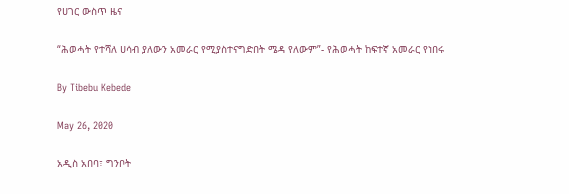የሀገር ውስጥ ዜና

“ሕወሓት የተሻለ ሀሳብ ያለውን አመራር የሚያስተናግድበት ሜዳ የለውም”- የሕወሓት ከፍተኛ አመራር የነበሩ

By Tibebu Kebede

May 26, 2020

አዲስ አበባ፣ ግንቦት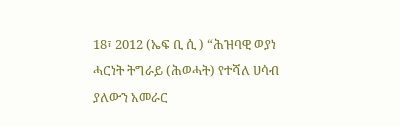18፣ 2012 (ኤፍ ቢ ሲ ) “ሕዝባዊ ወያነ ሓርነት ትግራይ (ሕወሓት) የተሻለ ሀሳብ ያለውን አመራር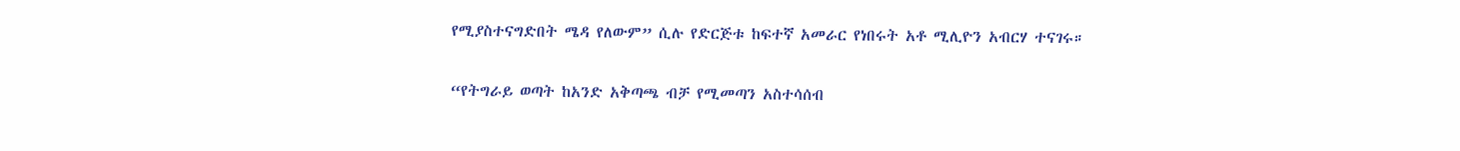የሚያስተናግድበት ሜዳ የለውም” ሲሉ የድርጅቱ ከፍተኛ አመራር የነበሩት አቶ ሚሊዮን አብርሃ ተናገሩ።

“የትግራይ ወጣት ከአንድ አቅጣጫ ብቻ የሚመጣን አስተሳሰብ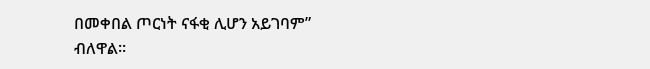በመቀበል ጦርነት ናፋቂ ሊሆን አይገባም” ብለዋል።